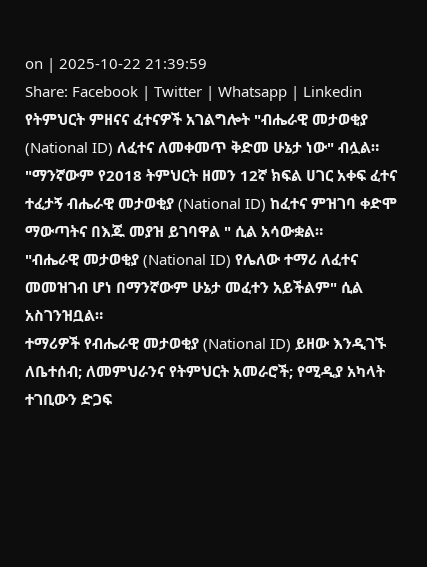on | 2025-10-22 21:39:59
Share: Facebook | Twitter | Whatsapp | Linkedin
የትምህርት ምዘናና ፈተናዎች አገልግሎት "ብሔራዊ መታወቂያ (National ID) ለፈተና ለመቀመጥ ቅድመ ሁኔታ ነው" ብሏል።
"ማንኛውም የ2018 ትምህርት ዘመን 12ኛ ክፍል ሀገር አቀፍ ፈተና ተፈታኝ ብሔራዊ መታወቂያ (National ID) ከፈተና ምዝገባ ቀድሞ ማውጣትና በእጁ መያዝ ይገባዋል " ሲል አሳውቋል።
"ብሔራዊ መታወቂያ (National ID) የሌለው ተማሪ ለፈተና መመዝገብ ሆነ በማንኛውም ሁኔታ መፈተን አይችልም" ሲል አስገንዝቧል።
ተማሪዎች የብሔራዊ መታወቂያ (National ID) ይዘው እንዲገኙ ለቤተሰብ; ለመምህራንና የትምህርት አመራሮች; የሚዲያ አካላት ተገቢውን ድጋፍ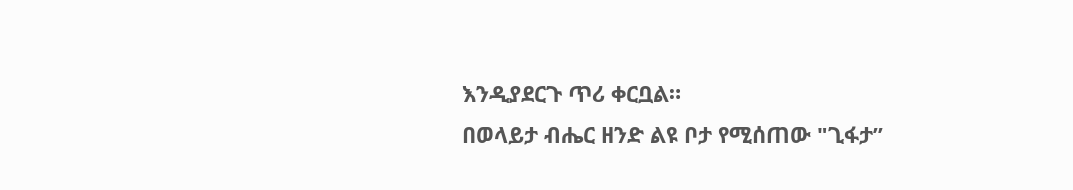እንዲያደርጉ ጥሪ ቀርቧል።
በወላይታ ብሔር ዘንድ ልዩ ቦታ የሚሰጠው "ጊፋታ”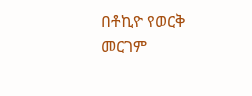በቶኪዮ የወርቅ መርገም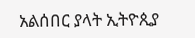አልሰበር ያላት ኢትዮጲያ